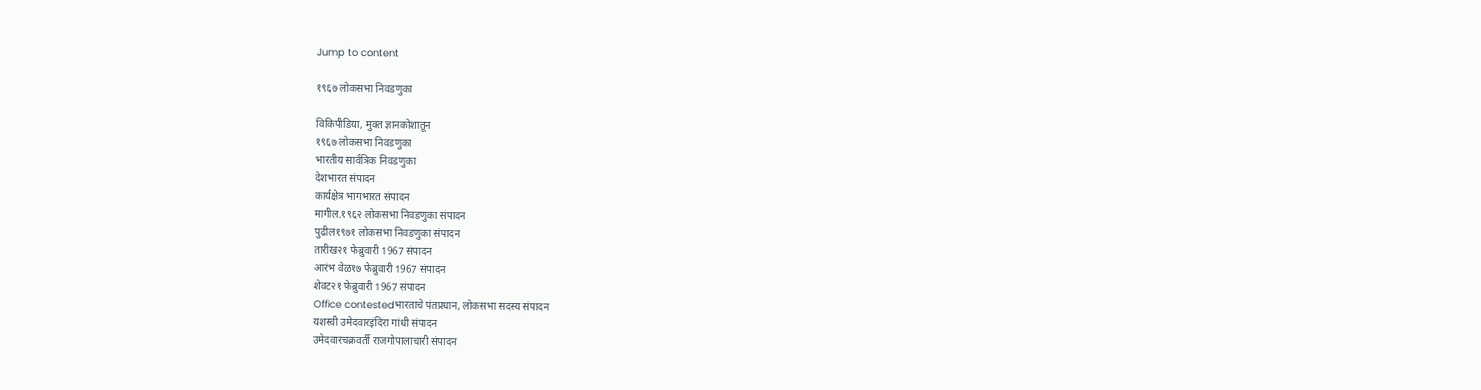Jump to content

१९६७ लोकसभा निवडणुका

विकिपीडिया, मुक्‍त ज्ञानकोशातून
१९६७ लोकसभा निवडणुका
भारतीय सार्वत्रिक निवडणुका
देशभारत संपादन
कार्यक्षेत्र भागभारत संपादन
मागील.१९६२ लोकसभा निवडणुका संपादन
पुढील१९७१ लोकसभा निवडणुका संपादन
तारीख२१ फेब्रुवारी 1967 संपादन
आरंभ वेळ१७ फेब्रुवारी 1967 संपादन
शेवट२१ फेब्रुवारी 1967 संपादन
Office contestedभारताचे पंतप्रधान, लोकसभा सदस्य संपादन
यशस्वी उमेदवारइंदिरा गांधी संपादन
उमेदवारचक्रवर्ती राजगोपालाचारी संपादन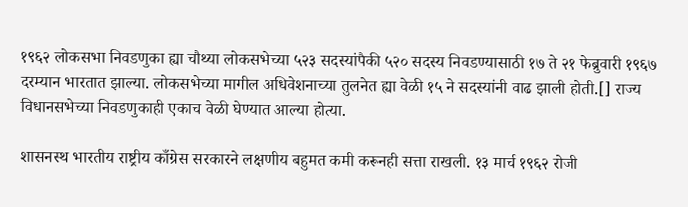१९६२ लोकसभा निवडणुका ह्या चौथ्या लोकसभेच्या ५२३ सदस्यांपैकी ५२० सदस्य निवडण्यासाठी १७ ते २१ फेब्रुवारी १९६७ दरम्यान भारतात झाल्या. लोकसभेच्या मागील अधिवेशनाच्या तुलनेत ह्या वेळी १५ ने सदस्यांनी वाढ झाली होती.[] राज्य विधानसभेच्या निवडणुकाही एकाच वेळी घेण्यात आल्या होत्या.

शासनस्थ भारतीय राष्ट्रीय काँग्रेस सरकारने लक्षणीय बहुमत कमी करूनही सत्ता राखली. १३ मार्च १९६२ रोजी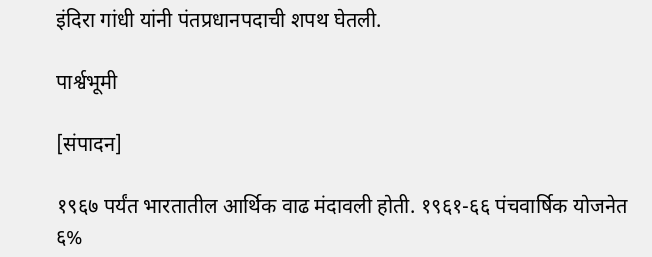इंदिरा गांधी यांनी पंतप्रधानपदाची शपथ घेतली.

पार्श्वभूमी

[संपादन]

१९६७ पर्यंत भारतातील आर्थिक वाढ मंदावली होती. १९६१-६६ पंचवार्षिक योजनेत ६%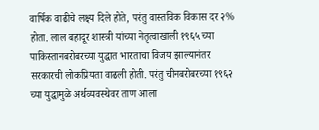वार्षिक वाढीचे लक्ष्य दिले होते, परंतु वास्तविक विकास दर २% होता. लाल बहादूर शास्त्री यांच्या नेतृत्वाखाली १९६५ च्या पाकिस्तानबरोबरच्या युद्धात भारताचा विजय झाल्यानंतर सरकारची लोकप्रियता वाढली होती. परंतु चीनबरोबरच्या १९६२ च्या युद्धामुळे अर्थव्यवस्थेवर ताण आला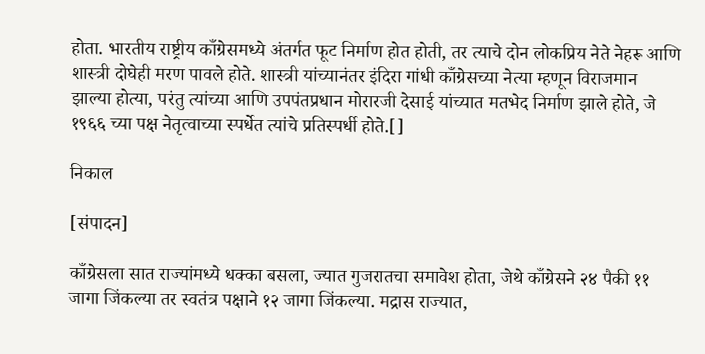होता. भारतीय राष्ट्रीय काँग्रेसमध्ये अंतर्गत फूट निर्माण होत होती, तर त्याचे दोन लोकप्रिय नेते नेहरू आणि शास्त्री दोघेही मरण पावले होते. शास्त्री यांच्यानंतर इंदिरा गांधी काँग्रेसच्या नेत्या म्हणून विराजमान झाल्या होत्या, परंतु त्यांच्या आणि उपपंतप्रधान मोरारजी देसाई यांच्यात मतभेद निर्माण झाले होते, जे १९६६ च्या पक्ष नेतृत्वाच्या स्पर्धेत त्यांचे प्रतिस्पर्धी होते.[]

निकाल

[संपादन]

काँग्रेसला सात राज्यांमध्ये धक्का बसला, ज्यात गुजरातचा समावेश होता, जेथे काँग्रेसने २४ पैकी ११ जागा जिंकल्या तर स्वतंत्र पक्षाने १२ जागा जिंकल्या. मद्रास राज्यात,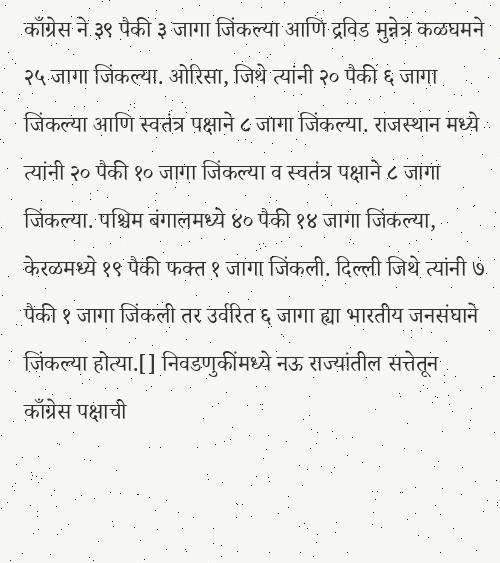काँग्रेस ने ३९ पैकी ३ जागा जिंकल्या आणि द्रविड मुन्नेत्र कळघमने २५ जागा जिंकल्या. ओरिसा, जिथे त्यांनी २० पैकी ६ जागा जिंकल्या आणि स्वतंत्र पक्षाने ८ जागा जिंकल्या. राजस्थान मध्ये त्यांनी २० पैकी १० जागा जिंकल्या व स्वतंत्र पक्षाने ८ जागा जिंकल्या. पश्चिम बंगालमध्ये ४० पैकी १४ जागा जिंकल्या, केरळमध्ये १९ पैकी फक्त १ जागा जिंकली. दिल्ली जिथे त्यांनी ७ पैकी १ जागा जिंकली तर उर्वरित ६ जागा ह्या भारतीय जनसंघाने जिंकल्या होत्या.[] निवडणुकींमध्ये नऊ राज्यांतील सत्तेतून काँग्रेस पक्षाची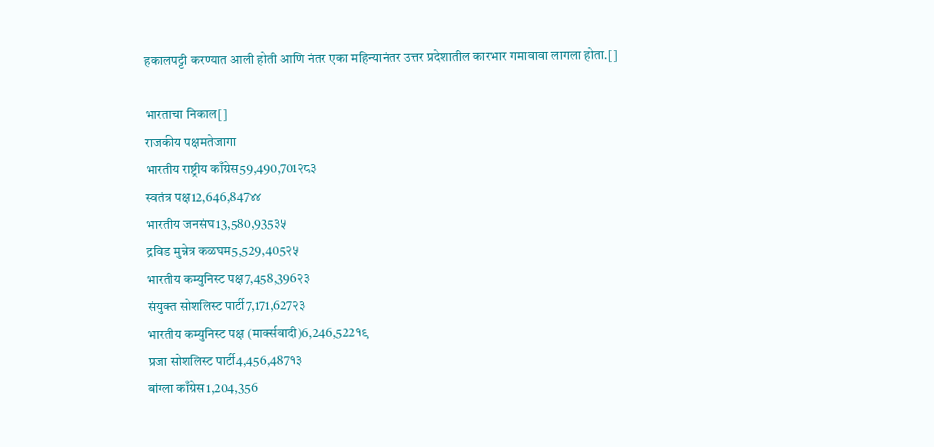हकालपट्टी करण्यात आली होती आणि नंतर एका महिन्यानंतर उत्तर प्रदेशातील कारभार गमावावा लागला होता.[]

भारताचा निकाल[]
राजकीय पक्षमतेजागा
भारतीय राष्ट्रीय काँग्रेस59,490,701२८३
स्वतंत्र पक्ष12,646,847४४
भारतीय जनसंघ13,580,935३५
द्रविड मुन्नेत्र कळघम5,529,405२५
भारतीय कम्युनिस्ट पक्ष7,458,396२३
संयुक्त सोशलिस्ट पार्टी7,171,627२३
भारतीय कम्युनिस्ट पक्ष (मार्क्सवादी)6,246,522१९
प्रजा सोशलिस्ट पार्टी4,456,487१३
बांग्ला काँग्रेस1,204,356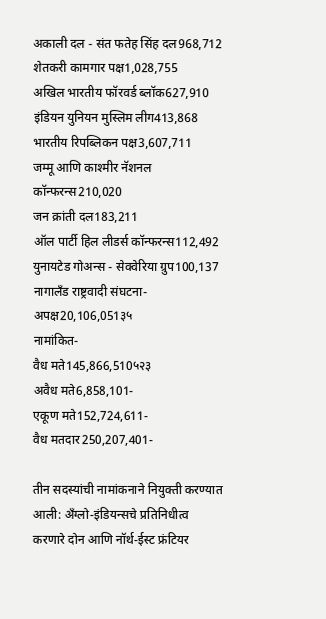अकाली दल - संत फतेह सिंह दल968,712
शेतकरी कामगार पक्ष1,028,755
अखिल भारतीय फॉरवर्ड ब्लॉक627,910
इंडियन युनियन मुस्लिम लीग413,868
भारतीय रिपब्लिकन पक्ष3,607,711
जम्मू आणि काश्मीर नॅशनल कॉन्फरन्स210,020
जन क्रांती दल183,211
ऑल पार्टी हिल लीडर्स कॉन्फरन्स112,492
युनायटेड गोअन्स - सेक्वेरिया ग्रुप100,137
नागालँड राष्ट्रवादी संघटना-
अपक्ष20,106,051३५
नामांकित-
वैध मते145,866,510५२३
अवैध मते6,858,101-
एकूण मते152,724,611-
वैध मतदार250,207,401-

तीन सदस्यांची नामांकनाने नियुक्ती करण्यात आली: अँग्लो-इंडियन्सचे प्रतिनिधीत्व करणारे दोन आणि नॉर्थ-ईस्ट फ्रंटियर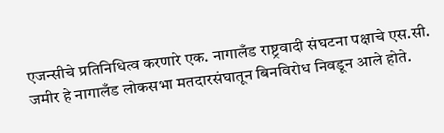एजन्सीचे प्रतिनिधित्व करणारे एक. नागालँड राष्ट्रवादी संघटना पक्षाचे एस.सी. जमीर हे नागालँड लोकसभा मतदारसंघातून बिनविरोध निवडून आले होते.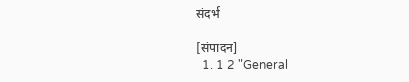संदर्भ

[संपादन]
  1. 1 2 "General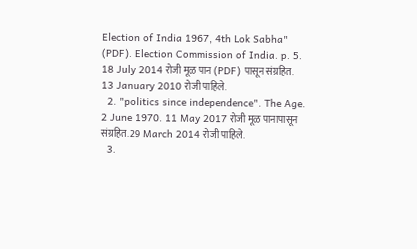Election of India 1967, 4th Lok Sabha" (PDF). Election Commission of India. p. 5. 18 July 2014 रोजी मूळ पान (PDF) पासून संग्रहित. 13 January 2010 रोजी पाहिले.
  2. "politics since independence". The Age. 2 June 1970. 11 May 2017 रोजी मूळ पानापासून संग्रहित. 29 March 2014 रोजी पाहिले.
  3.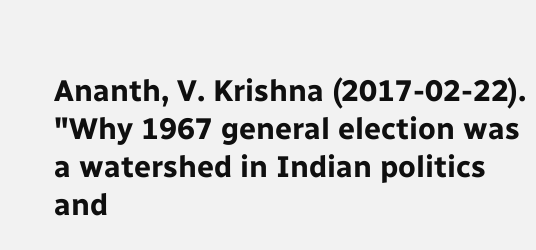Ananth, V. Krishna (2017-02-22). "Why 1967 general election was a watershed in Indian politics and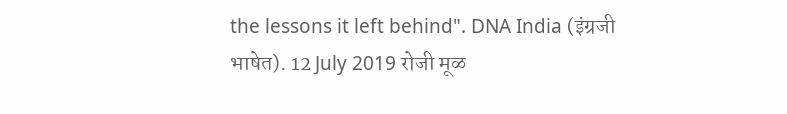the lessons it left behind". DNA India (इंग्रजी भाषेत). 12 July 2019 रोजी मूळ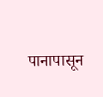पानापासून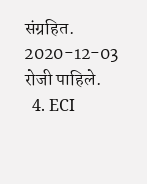संग्रहित. 2020-12-03 रोजी पाहिले.
  4. ECI